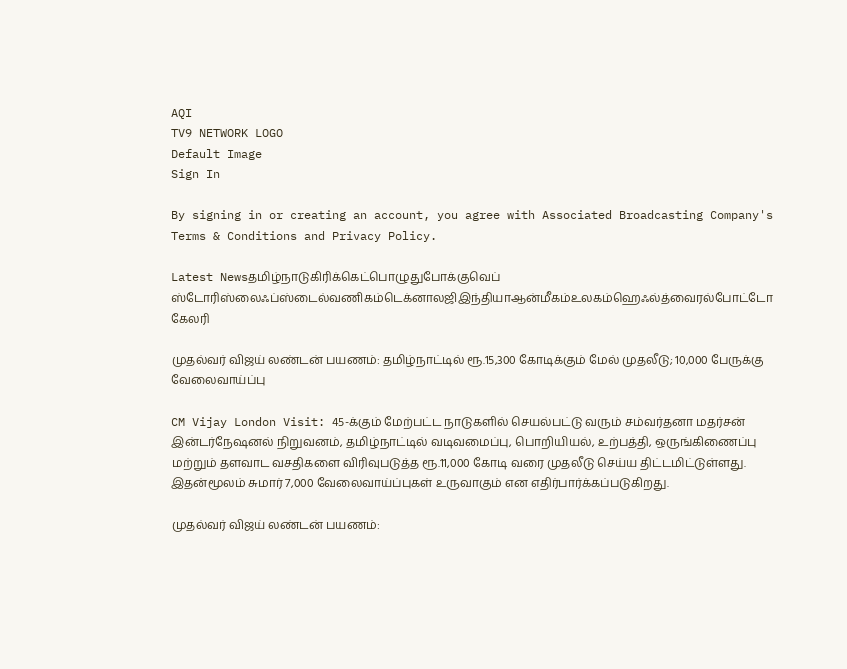AQI
TV9 NETWORK LOGO
Default Image
Sign In

By signing in or creating an account, you agree with Associated Broadcasting Company's Terms & Conditions and Privacy Policy.

Latest Newsதமிழ்நாடுகிரிக்கெட்பொழுதுபோக்குவெப் ஸ்டோரிஸ்லைஃப்ஸ்டைல்வணிகம்டெக்னாலஜிஇந்தியாஆன்மீகம்உலகம்ஹெஃல்த்வைரல்போட்டோ கேலரி

முதல்வர் விஜய் லண்டன் பயணம்: தமிழ்நாட்டில் ரூ.15,300 கோடிக்கும் மேல் முதலீடு; 10,000 பேருக்கு வேலைவாய்ப்பு

CM Vijay London Visit: 45-க்கும் மேற்பட்ட நாடுகளில் செயல்பட்டு வரும் சம்வர்தனா மதர்சன் இன்டர்நேஷனல் நிறுவனம், தமிழ்நாட்டில் வடிவமைப்பு, பொறியியல், உற்பத்தி, ஒருங்கிணைப்பு மற்றும் தளவாட வசதிகளை விரிவுபடுத்த ரூ.11,000 கோடி வரை முதலீடு செய்ய திட்டமிட்டுள்ளது. இதன்மூலம் சுமார் 7,000 வேலைவாய்ப்புகள் உருவாகும் என எதிர்பார்க்கப்படுகிறது.

முதல்வர் விஜய் லண்டன் பயணம்: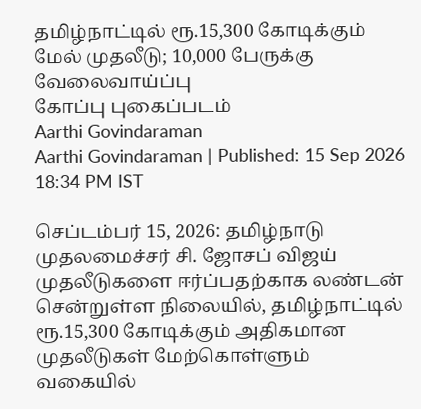தமிழ்நாட்டில் ரூ.15,300 கோடிக்கும் மேல் முதலீடு; 10,000 பேருக்கு வேலைவாய்ப்பு
கோப்பு புகைப்படம்
Aarthi Govindaraman
Aarthi Govindaraman | Published: 15 Sep 2026 18:34 PM IST

செப்டம்பர் 15, 2026: தமிழ்நாடு முதலமைச்சர் சி. ஜோசப் விஜய் முதலீடுகளை ஈர்ப்பதற்காக லண்டன் சென்றுள்ள நிலையில், தமிழ்நாட்டில் ரூ.15,300 கோடிக்கும் அதிகமான முதலீடுகள் மேற்கொள்ளும் வகையில்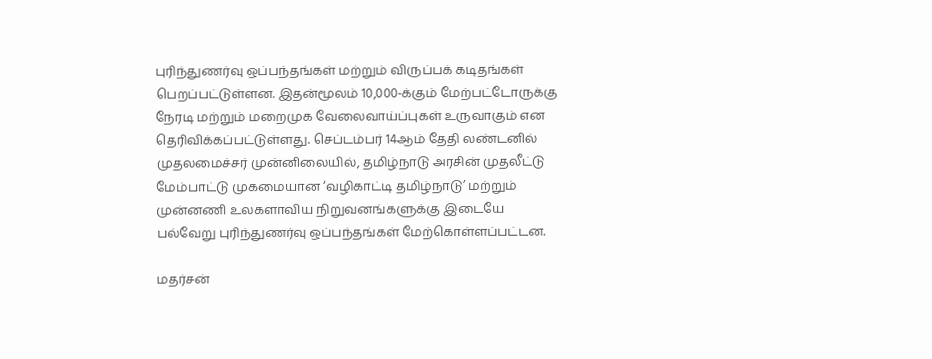புரிந்துணர்வு ஒப்பந்தங்கள் மற்றும் விருப்பக் கடிதங்கள் பெறப்பட்டுள்ளன. இதன்மூலம் 10,000-க்கும் மேற்பட்டோருக்கு நேரடி மற்றும் மறைமுக வேலைவாய்ப்புகள் உருவாகும் என தெரிவிக்கப்பட்டுள்ளது. செப்டம்பர் 14ஆம் தேதி லண்டனில் முதலமைச்சர் முன்னிலையில், தமிழ்நாடு அரசின் முதலீட்டு மேம்பாட்டு முகமையான ‘வழிகாட்டி தமிழ்நாடு’ மற்றும் முன்னணி உலகளாவிய நிறுவனங்களுக்கு இடையே பல்வேறு புரிந்துணர்வு ஒப்பந்தங்கள் மேற்கொள்ளப்பட்டன.

மதர்சன்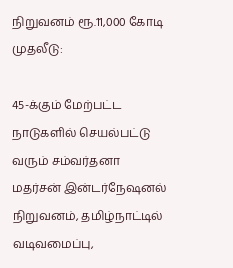நிறுவனம் ரூ.11,000 கோடி முதலீடு:

45-க்கும் மேற்பட்ட நாடுகளில் செயல்பட்டு வரும் சம்வர்தனா மதர்சன் இன்டர்நேஷனல் நிறுவனம், தமிழ்நாட்டில் வடிவமைப்பு,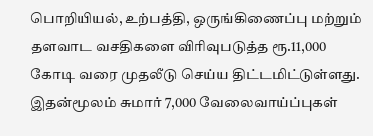பொறியியல், உற்பத்தி, ஒருங்கிணைப்பு மற்றும் தளவாட வசதிகளை விரிவுபடுத்த ரூ.11,000 கோடி வரை முதலீடு செய்ய திட்டமிட்டுள்ளது. இதன்மூலம் சுமார் 7,000 வேலைவாய்ப்புகள்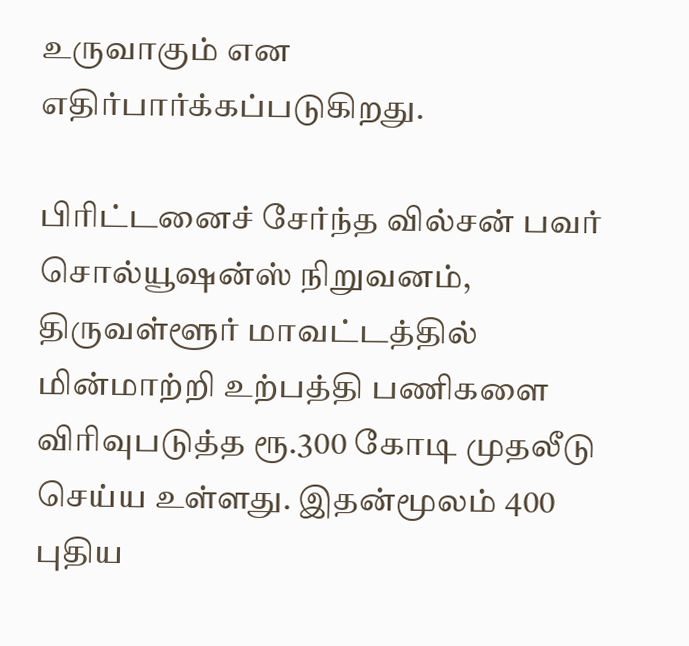உருவாகும் என எதிர்பார்க்கப்படுகிறது.

பிரிட்டனைச் சேர்ந்த வில்சன் பவர் சொல்யூஷன்ஸ் நிறுவனம், திருவள்ளூர் மாவட்டத்தில் மின்மாற்றி உற்பத்தி பணிகளை விரிவுபடுத்த ரூ.300 கோடி முதலீடு செய்ய உள்ளது. இதன்மூலம் 400 புதிய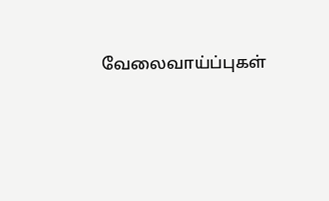வேலைவாய்ப்புகள்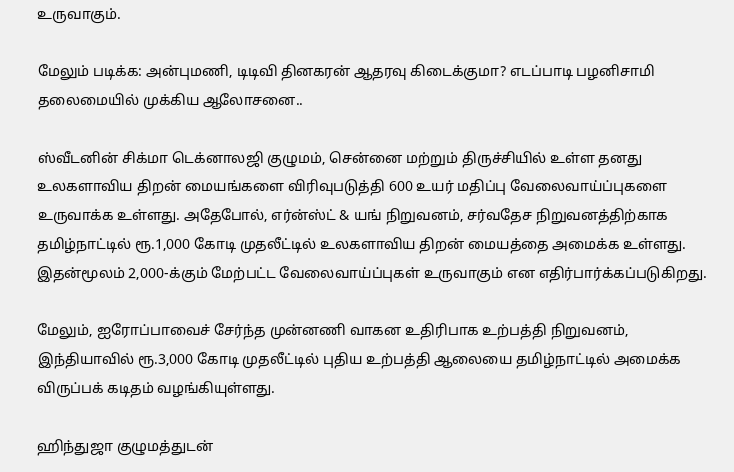உருவாகும்.

மேலும் படிக்க: அன்புமணி, டிடிவி தினகரன் ஆதரவு கிடைக்குமா? எடப்பாடி பழனிசாமி தலைமையில் முக்கிய ஆலோசனை..

ஸ்வீடனின் சிக்மா டெக்னாலஜி குழுமம், சென்னை மற்றும் திருச்சியில் உள்ள தனது உலகளாவிய திறன் மையங்களை விரிவுபடுத்தி 600 உயர் மதிப்பு வேலைவாய்ப்புகளை உருவாக்க உள்ளது. அதேபோல், எர்ன்ஸ்ட் & யங் நிறுவனம், சர்வதேச நிறுவனத்திற்காக தமிழ்நாட்டில் ரூ.1,000 கோடி முதலீட்டில் உலகளாவிய திறன் மையத்தை அமைக்க உள்ளது. இதன்மூலம் 2,000-க்கும் மேற்பட்ட வேலைவாய்ப்புகள் உருவாகும் என எதிர்பார்க்கப்படுகிறது.

மேலும், ஐரோப்பாவைச் சேர்ந்த முன்னணி வாகன உதிரிபாக உற்பத்தி நிறுவனம், இந்தியாவில் ரூ.3,000 கோடி முதலீட்டில் புதிய உற்பத்தி ஆலையை தமிழ்நாட்டில் அமைக்க விருப்பக் கடிதம் வழங்கியுள்ளது.

ஹிந்துஜா குழுமத்துடன்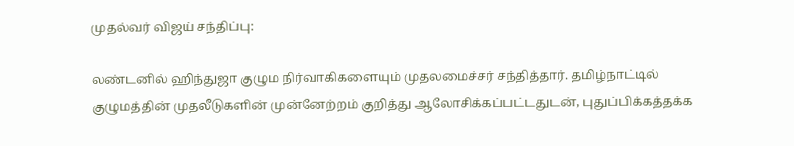முதல்வர் விஜய் சந்திப்பு:

லண்டனில் ஹிந்துஜா குழும நிர்வாகிகளையும் முதலமைச்சர் சந்தித்தார். தமிழ்நாட்டில் குழுமத்தின் முதலீடுகளின் முன்னேற்றம் குறித்து ஆலோசிக்கப்பட்டதுடன், புதுப்பிக்கத்தக்க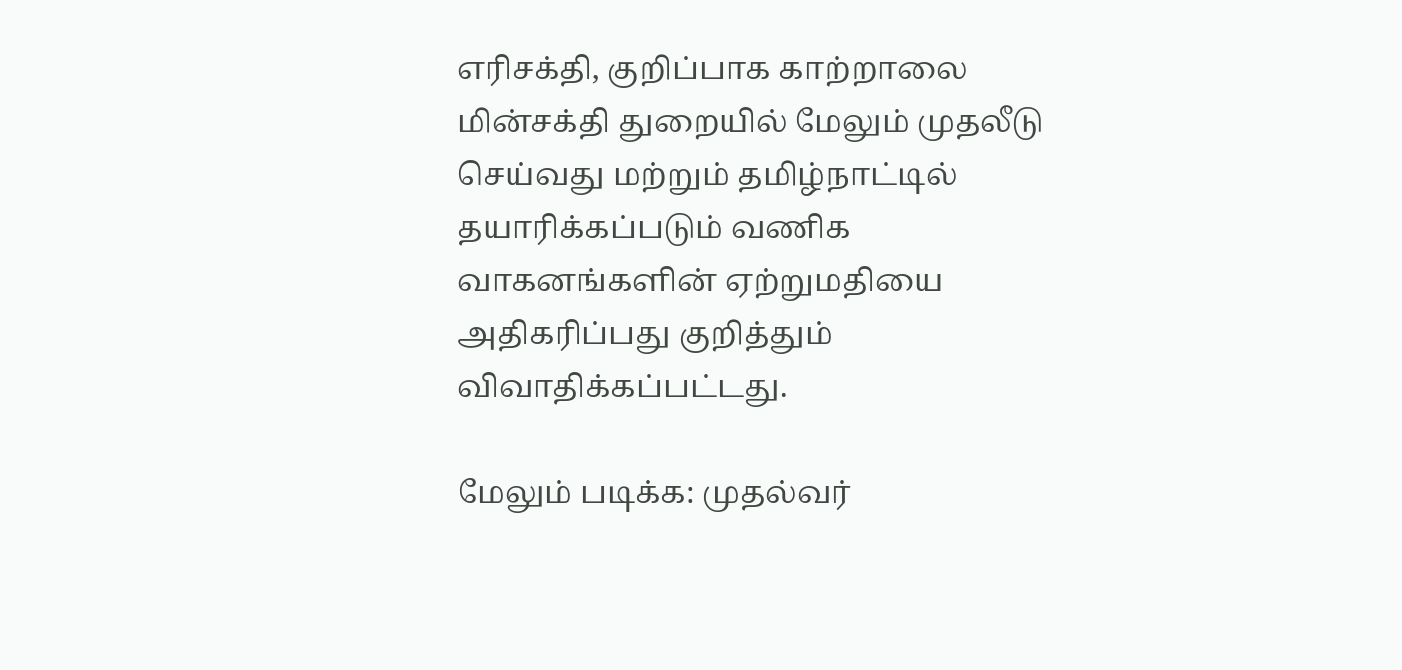எரிசக்தி, குறிப்பாக காற்றாலை மின்சக்தி துறையில் மேலும் முதலீடு செய்வது மற்றும் தமிழ்நாட்டில் தயாரிக்கப்படும் வணிக வாகனங்களின் ஏற்றுமதியை அதிகரிப்பது குறித்தும் விவாதிக்கப்பட்டது.

மேலும் படிக்க: முதல்வர்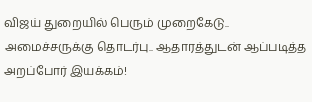விஜய் துறையில் பெரும் முறைகேடு.. அமைச்சருக்கு தொடர்பு.. ஆதாரத்துடன் ஆப்படித்த அறப்போர் இயக்கம்!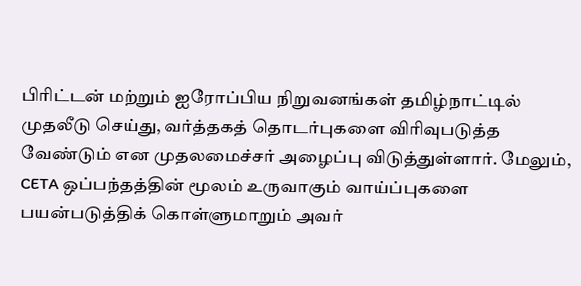பிரிட்டன் மற்றும் ஐரோப்பிய நிறுவனங்கள் தமிழ்நாட்டில் முதலீடு செய்து, வர்த்தகத் தொடர்புகளை விரிவுபடுத்த வேண்டும் என முதலமைச்சர் அழைப்பு விடுத்துள்ளார். மேலும், CETA ஒப்பந்தத்தின் மூலம் உருவாகும் வாய்ப்புகளை பயன்படுத்திக் கொள்ளுமாறும் அவர்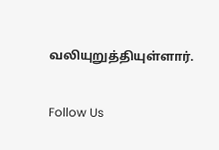வலியுறுத்தியுள்ளார்.

Follow Us